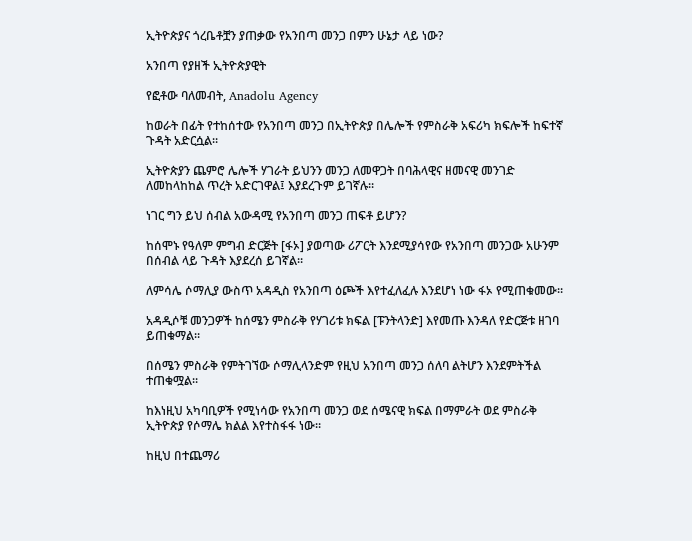ኢትዮጵያና ጎረቤቶቿን ያጠቃው የአንበጣ መንጋ በምን ሁኔታ ላይ ነው?

አንበጣ የያዘች ኢትዮጵያዊት

የፎቶው ባለመብት, Anadolu Agency

ከወራት በፊት የተከሰተው የአንበጣ መንጋ በኢትዮጵያ በሌሎች የምስራቅ አፍሪካ ክፍሎች ከፍተኛ ጉዳት አድርሷል።

ኢትዮጵያን ጨምሮ ሌሎች ሃገራት ይህንን መንጋ ለመዋጋት በባሕላዊና ዘመናዊ መንገድ ለመከላከከል ጥረት አድርገዋል፤ እያደረጉም ይገኛሉ።

ነገር ግን ይህ ሰብል አውዳሚ የአንበጣ መንጋ ጠፍቶ ይሆን?

ከሰሞኑ የዓለም ምግብ ድርጅት [ፋኦ] ያወጣው ሪፖርት እንደሚያሳየው የአንበጣ መንጋው አሁንም በሰብል ላይ ጉዳት እያደረሰ ይገኛል።

ለምሳሌ ሶማሊያ ውስጥ አዳዲስ የአንበጣ ዕጮች እየተፈለፈሉ እንደሆነ ነው ፋኦ የሚጠቁመው።

አዳዲሶቹ መንጋዎች ከሰሜን ምስራቅ የሃገሪቱ ክፍል [ፑንትላንድ] እየመጡ እንዳለ የድርጅቱ ዘገባ ይጠቁማል።

በሰሜን ምስራቅ የምትገኘው ሶማሊላንድም የዚህ አንበጣ መንጋ ሰለባ ልትሆን እንደምትችል ተጠቁሟል።

ከእነዚህ አካባቢዎች የሚነሳው የአንበጣ መንጋ ወደ ሰሜናዊ ክፍል በማምራት ወደ ምስራቅ ኢትዮጵያ የሶማሌ ክልል እየተስፋፋ ነው።

ከዚህ በተጨማሪ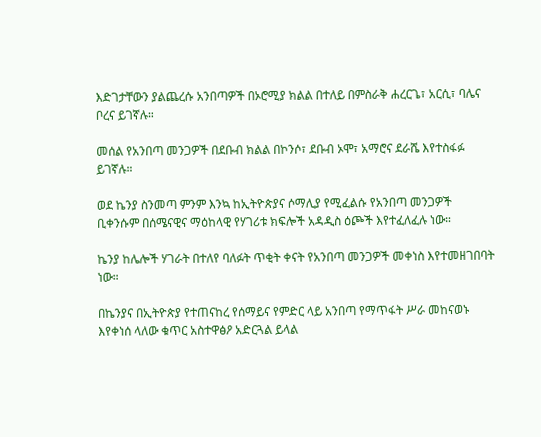እድገታቸውን ያልጨረሱ አንበጣዎች በኦሮሚያ ክልል በተለይ በምስራቅ ሐረርጌ፣ አርሲ፣ ባሌና ቦረና ይገኛሉ።

መሰል የአንበጣ መንጋዎች በደቡብ ክልል በኮንሶ፣ ደቡብ ኦሞ፣ አማሮና ደራሼ እየተስፋፉ ይገኛሉ።

ወደ ኬንያ ስንመጣ ምንም እንኳ ከኢትዮጵያና ሶማሊያ የሚፈልሱ የአንበጣ መንጋዎች ቢቀንሱም በሰሜናዊና ማዕከላዊ የሃገሪቱ ክፍሎች አዳዲስ ዕጮች እየተፈለፈሉ ነው።

ኬንያ ከሌሎች ሃገራት በተለየ ባለፉት ጥቂት ቀናት የአንበጣ መንጋዎች መቀነስ እየተመዘገበባት ነው።

በኬንያና በኢትዮጵያ የተጠናከረ የሰማይና የምድር ላይ አንበጣ የማጥፋት ሥራ መከናወኑ እየቀነሰ ላለው ቁጥር አስተዋፅዖ አድርጓል ይላል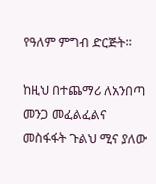የዓለም ምግብ ድርጅት።

ከዚህ በተጨማሪ ለአንበጣ መንጋ መፈልፈልና መስፋፋት ጉልህ ሚና ያለው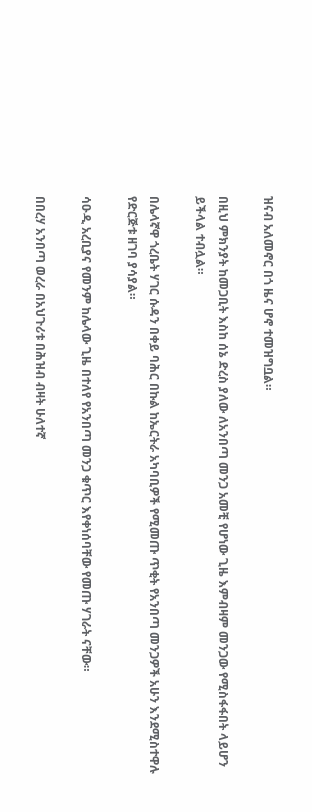ዝናብ አለመኖር በጎ ዜና ሆኖ ተመዝግቧል።

በዚህ ምክንያት ከመጋቢት እስከ ሰኔ ድረስ ያለው ለአንበጣ መንጋ አመቺ የሆነው ጊዜ እምብዛም መንጋው የሚስፋፋበት ላይሆን ይችላል ተብሏል።

በሌላኛዋ ጎረቤት ሃገር ሱዳን በቀይ ባሕር በኩል ከኤርትራ አካባቢዎች የሚመጡ ጥቂት የአንበጣ መንጋዎች አሁን እንደሚስተዋሉ የድርጅቱ ዘገባ ያሳያል።

ሳዑዲ አረቢያና የመንም ከሌላው ጊዜ በተለየ የአንበጣ መንጋ ቁጥር እየቀነሰባቸው የመጡ ሃገራት ናቸው።

በበረሃ አንበጣ ወረራ በአህጉሪቱ በሕዝብ ብዛት ሁለተኛ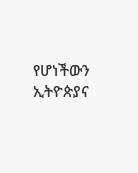የሆነችውን ኢትዮጵያና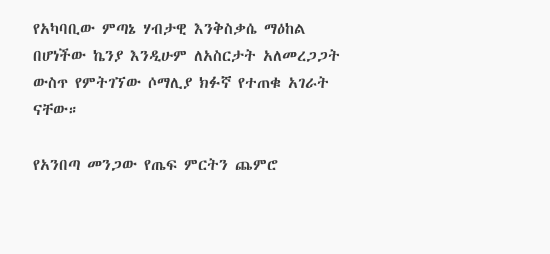የአካባቢው ምጣኔ ሃብታዊ እንቅስቃሴ ማዕከል በሆነችው ኬንያ እንዲሁም ለአስርታት አለመረጋጋት ውስጥ የምትገኘው ሶማሊያ ክፉኛ የተጠቁ አገራት ናቸው።

የአንበጣ መንጋው የጤፍ ምርትን ጨምሮ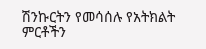ሽንኩርትን የመሳሰሉ የአትክልት ምርቶችን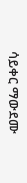ሳይቀር ማውደሙ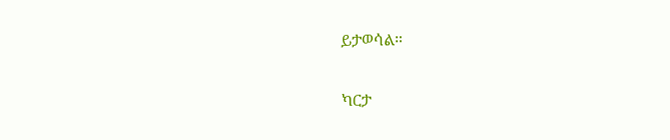ይታወሳል።

ካርታ